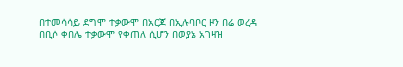በተመሳሳይ ደግሞ ተቃውሞ በአርጆ በኢሉባቦር ዞን በሬ ወረዳ በቢሶ ቀበሌ ተቃውሞ የቀጠለ ሲሆን በወያኔ አገዛዝ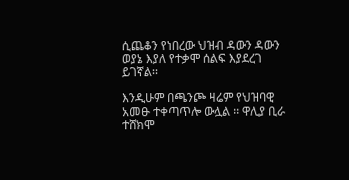ሲጨቆን የነበረው ህዝብ ዳውን ዳውን ወያኔ እያለ የተቃሞ ሰልፍ እያደረገ ይገኛል፡፡

እንዲሁም በጫንጮ ዛሬም የህዝባዊ አመፁ ተቀጣጥሎ ውሏል ፡፡ ዋሊያ ቢራ ተሸክሞ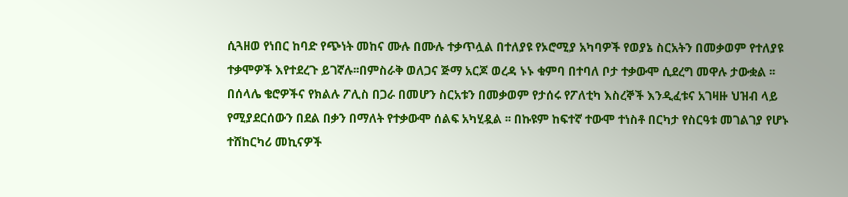ሲጓዘወ የነበር ከባድ የጭነት መከና ሙሉ በሙሉ ተቃጥሏል በተለያዩ የኦሮሚያ አካባዎች የወያኔ ስርአትን በመቃወም የተለያዩ ተቃሞዎች እየተደረጉ ይገኛሉ፡፡በምስራቅ ወለጋና ጅማ አርጆ ወረዳ ኑኑ ቁምባ በተባለ ቦታ ተቃውሞ ሲደረግ መዋሉ ታውቋል ፡፡
በሰላሌ ቄሮዎችና የክልሉ ፖሊስ በጋራ በመሆን ስርአቱን በመቃወም የታሰሩ የፖለቲካ እስረኞች እንዲፈቱና አገዛዙ ህዝብ ላይ የሚያደርሰውን በደል በቃን በማለት የተቃውሞ ሰልፍ አካሂዷል ፡፡ በኩዩም ከፍተኛ ተውሞ ተነስቶ በርካታ የስርዓቱ መገልገያ የሆኑ ተሸከርካሪ መኪናዎች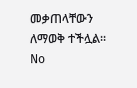መቃጠላቸውን ለማወቅ ተችሏል፡፡
No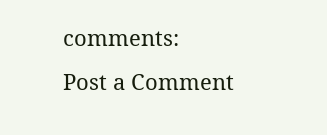comments:
Post a Comment